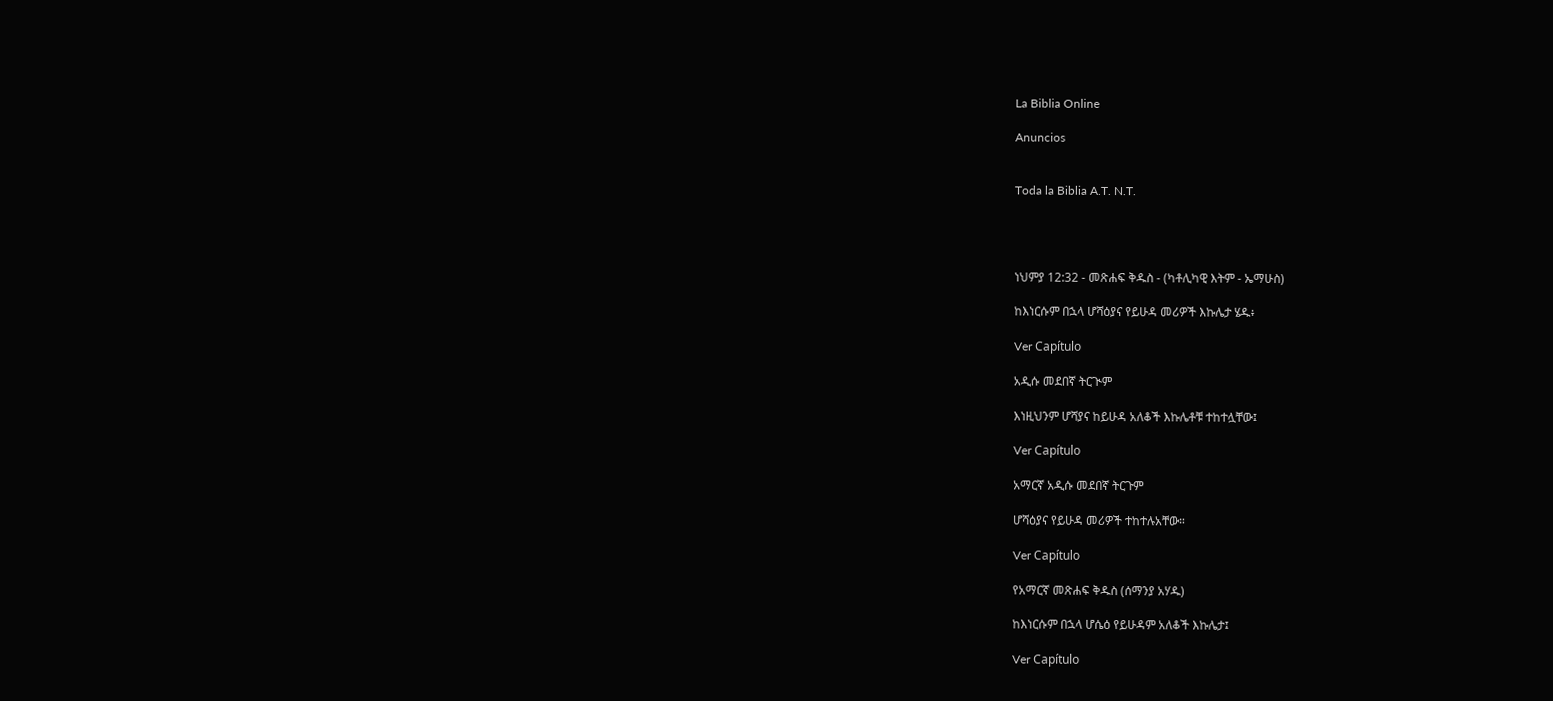La Biblia Online

Anuncios


Toda la Biblia A.T. N.T.




ነህምያ 12:32 - መጽሐፍ ቅዱስ - (ካቶሊካዊ እትም - ኤማሁስ)

ከእነርሱም በኋላ ሆሻዕያና የይሁዳ መሪዎች እኩሌታ ሄዱ፥

Ver Capítulo

አዲሱ መደበኛ ትርጒም

እነዚህንም ሆሻያና ከይሁዳ አለቆች እኩሌቶቹ ተከተሏቸው፤

Ver Capítulo

አማርኛ አዲሱ መደበኛ ትርጉም

ሆሻዕያና የይሁዳ መሪዎች ተከተሉአቸው።

Ver Capítulo

የአማርኛ መጽሐፍ ቅዱስ (ሰማንያ አሃዱ)

ከእነርሱም በኋላ ሆሴዕ የይሁዳም አለቆች እኩሌታ፤

Ver Capítulo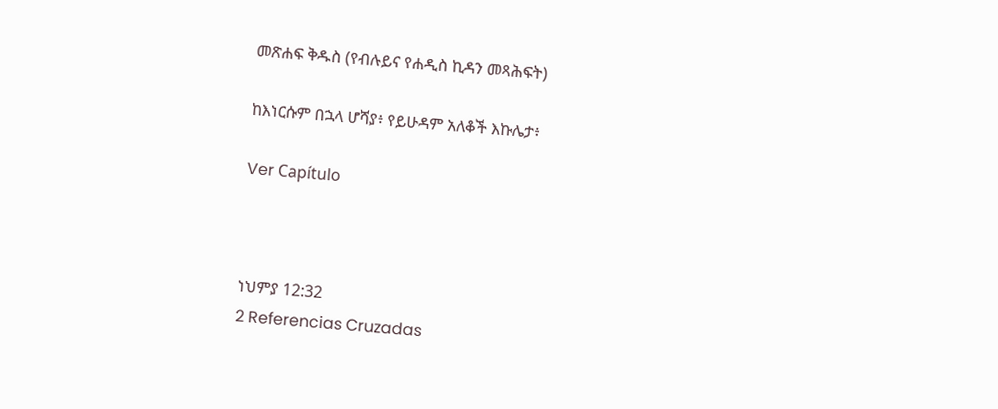መጽሐፍ ቅዱስ (የብሉይና የሐዲስ ኪዳን መጻሕፍት)

ከእነርሱም በኋላ ሆሻያ፥ የይሁዳም አለቆች እኩሌታ፥

Ver Capítulo



ነህምያ 12:32
2 Referencias Cruzadas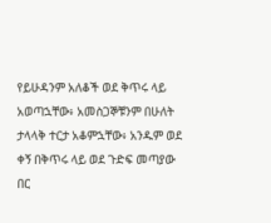የይሁዳንም አለቆች ወደ ቅጥሩ ላይ አወጣኋቸው፥ አመስጋኞቹንም በሁለት ታላላቅ ተርታ አቆምኋቸው፥ አንዱም ወደ ቀኝ በቅጥሩ ላይ ወደ ጉድፍ መጣያው በር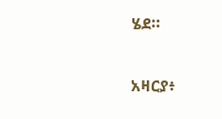ሄደ።


አዛርያ፥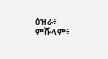ዕዝራ፥ ምሹላም፥